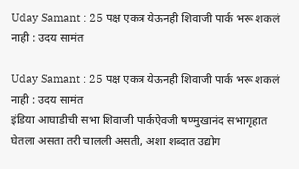Uday Samant : 25 पक्ष एकत्र येऊनही शिवाजी पार्क भरू शकलं नाही : उदय सामंत

Uday Samant : 25 पक्ष एकत्र येऊनही शिवाजी पार्क भरू शकलं नाही : उदय सामंत
इंडिया आघाडीची सभा शिवाजी पार्कऐवजी षण्मुखानंद सभागृहात घेतला असता तरी चालली असती, अशा शब्दात उद्योग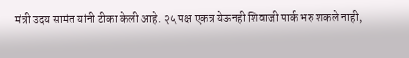मंत्री उदय सामंत यांनी टीका केली आहे. २५ पक्ष एकत्र येऊनही शिवाजी पार्क भरु शकले नाही,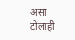असा टोलाही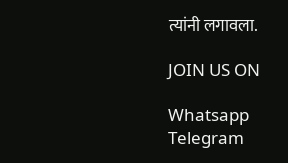त्यांनी लगावला.

JOIN US ON

Whatsapp
Telegram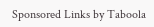Sponsored Links by Taboola